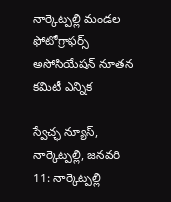నార్కెట్పల్లి మండల ఫోటోగ్రాఫర్స్ అసోసియేషన్ నూతన కమిటీ ఎన్నిక

స్వేచ్ఛ న్యూస్, నార్కెట్పల్లి, జనవరి 11: నార్కెట్పల్లి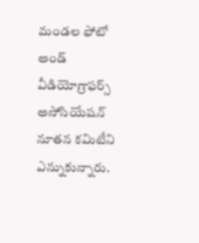మండల ఫోటో అండ్ వీడియోగ్రాఫర్స్ అసోసియేషన్ నూతన కమిటీని ఎన్నుకున్నారు.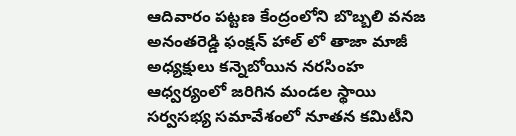ఆదివారం పట్టణ కేంద్రంలోని బొబ్బలి వనజ అనంతరెడ్డి ఫంక్షన్ హాల్ లో తాజా మాజీ అధ్యక్షులు కన్నెబోయిన నరసింహ ఆధ్వర్యంలో జరిగిన మండల స్థాయి సర్వసభ్య సమావేశంలో నూతన కమిటీని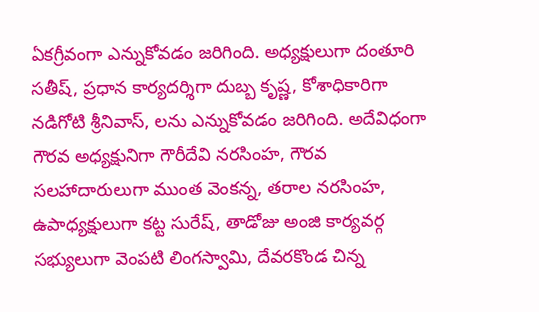ఏకగ్రీవంగా ఎన్నుకోవడం జరిగింది. అధ్యక్షులుగా దంతూరి సతీష్, ప్రధాన కార్యదర్శిగా దుబ్బ కృష్ణ, కోశాధికారిగా నడిగోటి శ్రీనివాస్, లను ఎన్నుకోవడం జరిగింది. అదేవిధంగా గౌరవ అధ్యక్షునిగా గౌరీదేవి నరసింహ, గౌరవ సలహాదారులుగా ముంత వెంకన్న, తరాల నరసింహ, ఉపాధ్యక్షులుగా కట్ట సురేష్, తాడోజు అంజి కార్యవర్గ సభ్యులుగా వెంపటి లింగస్వామి, దేవరకొండ చిన్న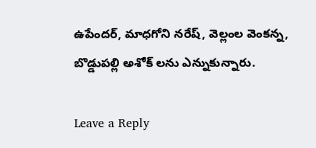ఉపేందర్, మాధగోని నరేష్, వెల్లంల వెంకన్న, బొడ్డుపల్లి అశోక్ లను ఎన్నుకున్నారు.

Leave a Reply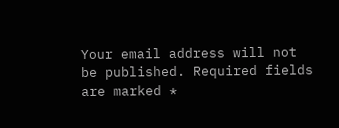Your email address will not be published. Required fields are marked *